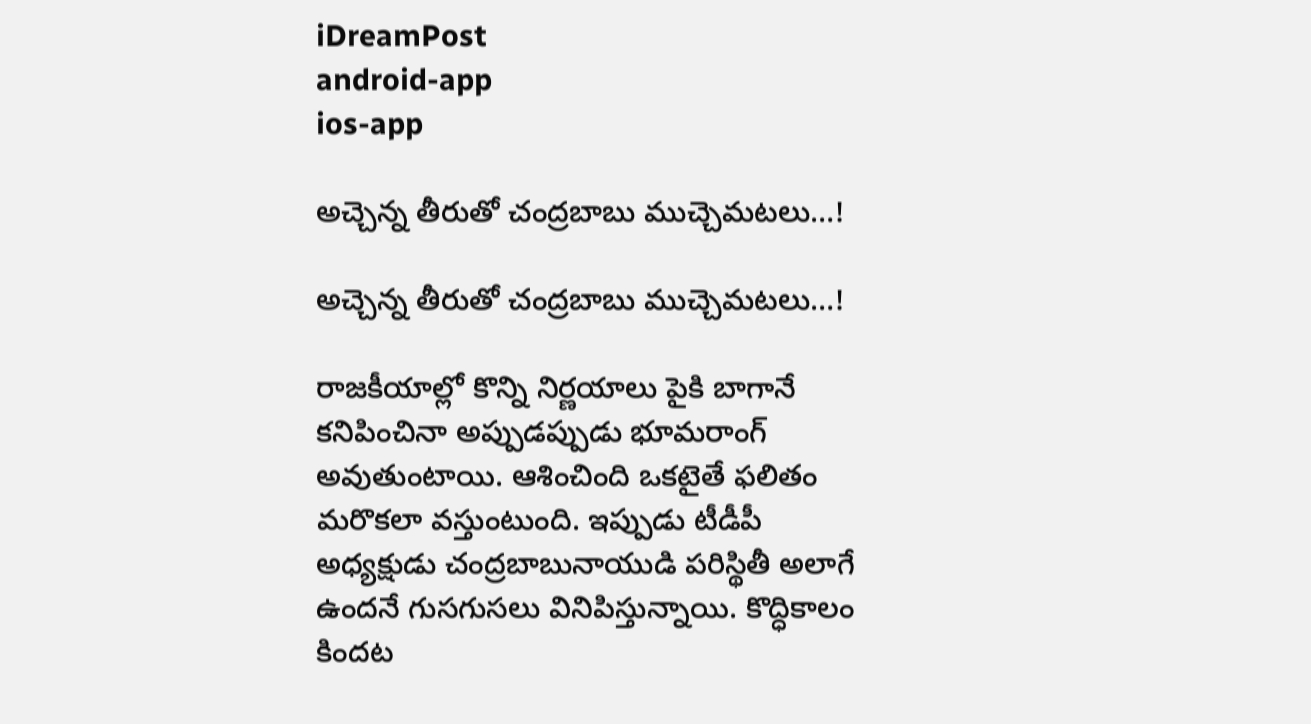iDreamPost
android-app
ios-app

అచ్చెన్న తీరుతో చంద్రబాబు ముచ్చెమటలు…!

అచ్చెన్న తీరుతో చంద్రబాబు ముచ్చెమటలు…!

రాజకీయాల్లో కొన్ని నిర్ణయాలు పైకి బాగానే కనిపించినా అప్పుడప్పుడు భూమరాంగ్‌ అవుతుంటాయి. ఆశించింది ఒకటైతే ఫలితం మరొకలా వస్తుంటుంది. ఇప్పుడు టీడీపీ అధ్యక్షుడు చంద్రబాబునాయుడి పరిస్థితీ అలాగే ఉందనే గుసగుసలు వినిపిస్తున్నాయి. కొద్ధికాలం కిందట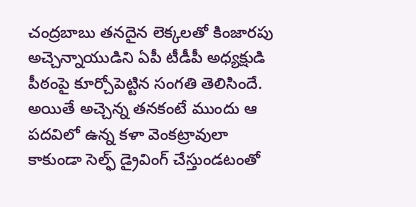చంద్రబాబు తనదైన లెక్కలతో కింజారపు అచ్చెన్నాయుడిని ఏపీ టీడీపీ అధ్యక్షుడి పీఠంపై కూర్చోపెట్టిన సంగతి తెలిసిందే. అయితే అచ్చెన్న తనకంటే ముందు ఆ పదవిలో ఉన్న కళా వెంకట్రావులా కాకుండా సెల్ఫ్‌ డ్రైవింగ్‌ చేస్తుండటంతో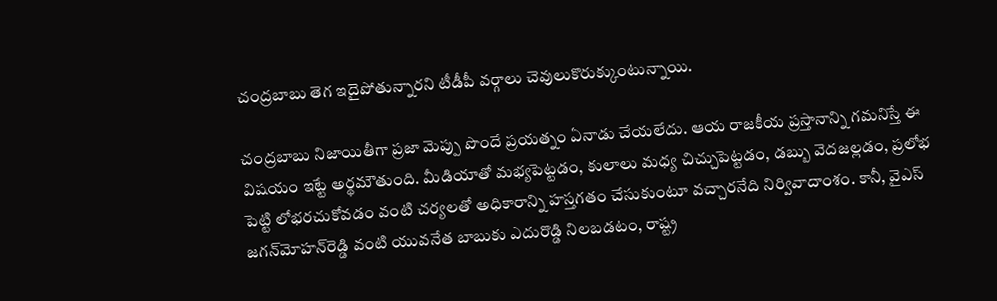చంద్రబాబు తెగ ఇదైపోతున్నారని టీడీపీ వర్గాలు చెవులుకొరుక్కుంటున్నాయి.

చంద్రబాబు నిజాయితీగా ప్రజా మెప్పు పొందే ప్రయత్నం ఏనాడు చేయలేదు. ఆయ రాజకీయ ప్రస్తానాన్ని గమనిస్తే ఈ విషయం ఇట్టే అర్థమౌతుంది. మీడియాతో మభ్యపెట్టడం, కులాలు మధ్య చిచ్చుపెట్టడం, డబ్బు వెదజల్లడం, ప్రలోభ పెట్టి లోభరచుకోవడం వంటి చర్యలతో అధికారాన్ని హస్తగతం చేసుకుంటూ వచ్చారనేది నిర్వివాదాంశం. కానీ, వైఎస్‌ జగన్‌మోహన్‌రెడ్డి వంటి యువనేత బాబుకు ఎదురొడ్డి నిలబడటం, రాష్ట్ర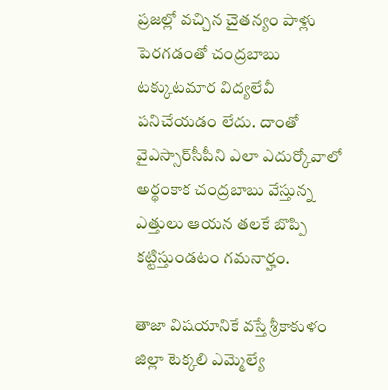ప్రజల్లో వచ్చిన చైతన్యం పాళ్లు పెరగడంతో చంద్రబాబు టక్కుటమార విద్యలేవీ పనిచేయడం లేదు. దాంతో వైఎస్సార్‌సీపీని ఎలా ఎదుర్కోవాలో అర్థంకాక చంద్రబాబు వేస్తున్న ఎత్తులు ఆయన తలకే బొప్పి కట్టిస్తుండటం గమనార్హం.

తాజా విషయానికే వస్తే శ్రీకాకుళం జిల్లా టెక్కలి ఎమ్మెల్యే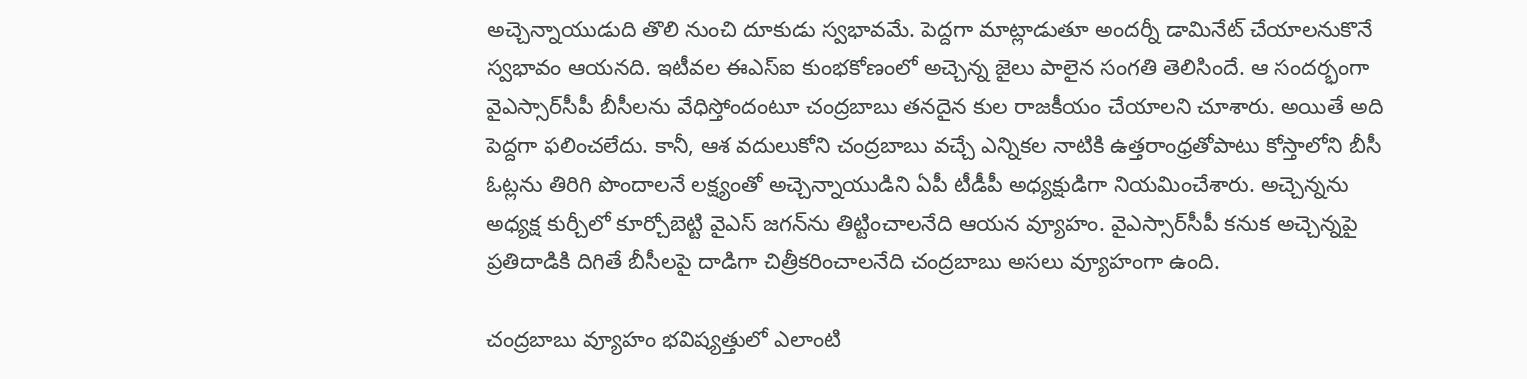అచ్చెన్నాయుడుది తొలి నుంచి దూకుడు స్వభావమే. పెద్దగా మాట్లాడుతూ అందర్నీ డామినేట్‌ చేయాలనుకొనే స్వభావం ఆయనది. ఇటీవల ఈఎస్‌ఐ కుంభకోణంలో అచ్చెన్న జైలు పాలైన సంగతి తెలిసిందే. ఆ సందర్భంగా వైఎస్సార్‌సీపీ బీసీలను వేధిస్తోందంటూ చంద్రబాబు తనదైన కుల రాజకీయం చేయాలని చూశారు. అయితే అది పెద్దగా ఫలించలేదు. కానీ, ఆశ వదులుకోని చంద్రబాబు వచ్చే ఎన్నికల నాటికి ఉత్తరాంధ్రతోపాటు కోస్తాలోని బీసీ ఓట్లను తిరిగి పొందాలనే లక్ష్యంతో అచ్చెన్నాయుడిని ఏపీ టీడీపీ అధ్యక్షుడిగా నియమించేశారు. అచ్చెన్నను అధ్యక్ష కుర్చీలో కూర్చోబెట్టి వైఎస్‌ జగన్‌ను తిట్టించాలనేది ఆయన వ్యూహం. వైఎస్సార్‌సీపీ కనుక అచ్చెన్నపై ప్రతిదాడికి దిగితే బీసీలపై దాడిగా చిత్రీకరించాలనేది చంద్రబాబు అసలు వ్యూహంగా ఉంది.

చంద్రబాబు వ్యూహం భవిష్యత్తులో ఎలాంటి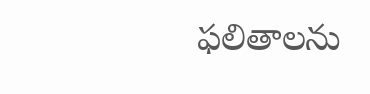ఫలితాలను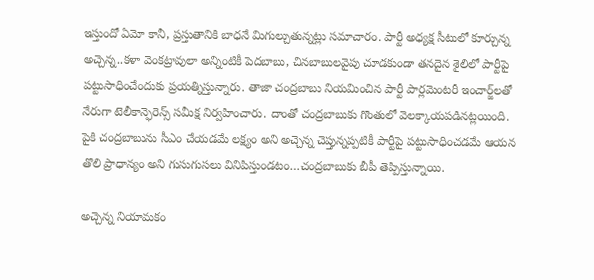ఇస్తుందో ఏమో కానీ, ప్రస్తుతానికి బాధనే మిగుల్చుతున్నట్లు సమాచారం. పార్టీ అధ్యక్ష సీటులో కూర్చున్న అచ్చెన్న..కళా వెంకట్రావులా అన్నింటికీ పెదబాబు, చినబాబులవైపు చూడకుండా తనదైన శైలిలో పార్టీపై పట్టుసాధించేందుకు ప్రయత్నిస్తున్నారు. తాజా చంద్రబాబు నియమించిన పార్టీ పార్లమెంటరీ ఇంచార్జ్‌లతో నేరుగా టెలీకాన్ఫెరెన్స్‌ సమీక్ష నిర్వహించారు. దాంతో చంద్రబాబుకు గొంతులో వెలక్కాయపడినట్లయింది. పైకి చంద్రబాబును సీఎం చేయడమే లక్ష్యం అని అచ్చెన్న చెప్తున్నప్పటికీ పార్టీపై పట్టుసాధించడమే ఆయన తొలి ప్రాధాన్యం అని గుసుగుసలు వినిపిస్తుండటం…చంద్రబాబుకు బీపీ తెప్పిస్తున్నాయి.

అచ్చెన్న నియామకం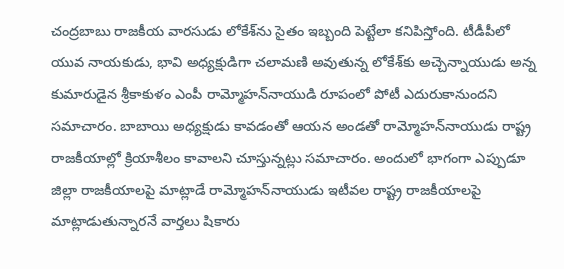చంద్రబాబు రాజకీయ వారసుడు లోకేశ్‌ను సైతం ఇబ్బంది పెట్టేలా కనిపిస్తోంది. టీడీపీలో యువ నాయకుడు, భావి అధ్యక్షుడిగా చలామణి అవుతున్న లోకేశ్‌కు అచ్చెన్నాయుడు అన్న కుమారుడైన శ్రీకాకుళం ఎంపీ రామ్మోహన్‌నాయుడి రూపంలో పోటీ ఎదురుకానుందని సమాచారం. బాబాయి అధ్యక్షుడు కావడంతో ఆయన అండతో రామ్మోహన్‌నాయుడు రాష్ట్ర రాజకీయాల్లో క్రియాశీలం కావాలని చూస్తున్నట్లు సమాచారం. అందులో భాగంగా ఎప్పుడూ జిల్లా రాజకీయాలపై మాట్లాడే రామ్మోహన్‌నాయుడు ఇటీవల రాష్ట్ర రాజకీయాలపై మాట్లాడుతున్నారనే వార్తలు షికారు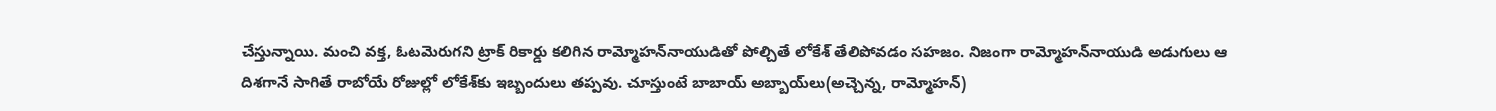చేస్తున్నాయి. మంచి వక్త, ఓటమెరుగని ట్రాక్‌ రికార్డు కలిగిన రామ్మోహన్‌నాయుడితో పోల్చితే లోకేశ్‌ తేలిపోవడం సహజం. నిజంగా రామ్మోహన్‌నాయుడి అడుగులు ఆ దిశగానే సాగితే రాబోయే రోజుల్లో లోకేశ్‌కు ఇబ్బందులు తప్పవు. చూస్తుంటే బాబాయ్‌ అబ్బాయ్‌లు(అచ్చెన్న, రామ్మోహన్‌)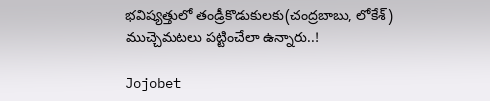భవిష్యత్తులో తండ్రీకొడుకులకు(చంద్రబాబు, లోకేశ్‌) ముచ్చెమటలు పట్టించేలా ఉన్నారు..!

Jojobet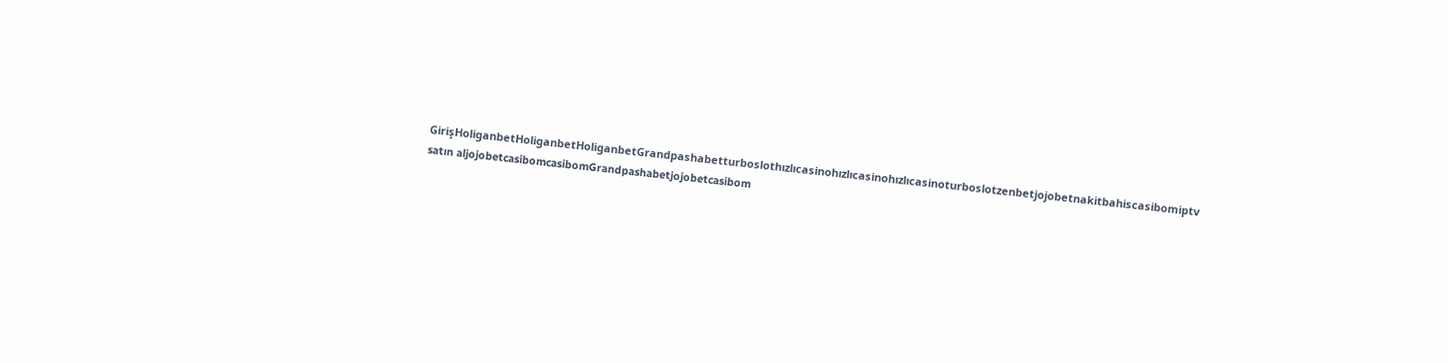GirişHoliganbetHoliganbetHoliganbetGrandpashabetturboslothızlıcasinohızlıcasinohızlıcasinoturboslotzenbetjojobetnakitbahiscasibomiptv satın aljojobetcasibomcasibomGrandpashabetjojobetcasibom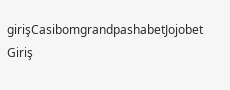girişCasibomgrandpashabetJojobet Giriş